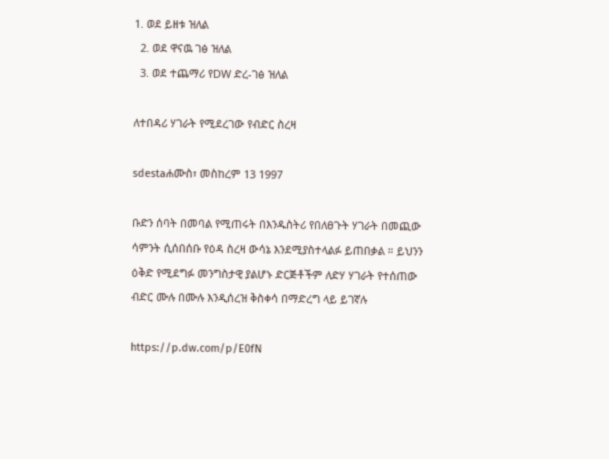1. ወደ ይዘቱ ዝለል
  2. ወደ ዋናዉ ገፅ ዝለል
  3. ወደ ተጨማሪ የDW ድረ-ገፅ ዝለል

ለተበዳሪ ሃገራት የሚደረገው የብድር ስረዛ

sdestaሐሙስ፣ መስከረም 13 1997

ቡድን ሰባት በመባል የሚጠሩት በእንዱስትሪ የበለፀጉት ሃገራት በመጪው ሳምንት ሲሰበሰቡ የዕዳ ስረዛ ውሳኔ እንደሚያስተላልፉ ይጠበቃል ። ይህንን ዕቅድ የሚደግፉ መንግስታዊ ያልሆኑ ድርጅቶችም ለድሃ ሃገራት የተሰጠው ብድር ሙሉ በሙሉ እንዲሰረዝ ቅስቀሳ በማድረግ ላይ ይገኛሉ

https://p.dw.com/p/E0fN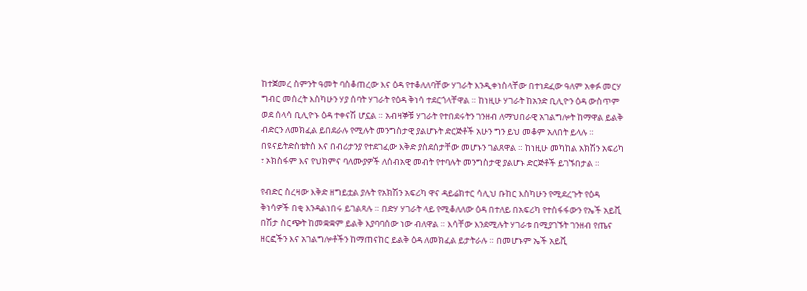ከተጀመረ ስምንት ዓመት ባስቆጠረው እና ዕዳ የተቆለለባቸው ሃገራት እንዲቀነስላቸው በተነደፈው ዓለም አቀፉ መርሃ ግብር መሰረት እስካሁን ሃያ ሰባት ሃገራት የዕዳ ቅነሳ ተደርጎላቸዋል ። ከነዚሁ ሃገራት ከአንድ ቢሊዮን ዕዳ ውስጥም ወደ ሰላሳ ቢሊዮኑ ዕዳ ተቀናሽ ሆኗል ። አብዛኞቹ ሃገራት የተበደሩትን ገንዘብ ለማህበራዊ አገልግሎት ከማዋል ይልቅ ብድርን ለመክፈል ይበደራሉ የሚሉት መንግስታዊ ያልሆኑት ድርጅቶች አሁን ግን ይህ መቆም አለበት ይላሉ ። በዩናይትድስቴትስ እና በብሪታንያ የተደገፈው እቅድ ያስደሰታቸው መሆኑን ገልጸዋል ። ከነዚሁ መካከል አክሽን አፍሪካ ፣ ኦክስፋም እና የህክምና ባለሙያዎች ለሰብአዊ መብት የተባሉት መንግስታዊ ያልሆኑ ድርጅቶች ይገኙበታል ።

የብድር ስረዛው እቅድ ዘግይቷል ያሉት የአክሽን አፍሪካ ዋና ዳይሬክተር ሳሊህ ቡከር እስካሁን የሚደረጉት የዕዳ ቅነሳዎች በቂ እንዳልነበሩ ይገልጻሉ ። በድሃ ሃገራት ላይ የሚቆለለው ዕዳ በተለይ በአፍሪካ የተስፋፋውን የኤች አይቪ በሽታ ስርጭት ከመቋቋም ይልቅ እያባባሰው ነው ብለዋል ። እሳቸው እንደሚሉት ሃገራቱ በሚያገኙት ገንዘብ የጤና ዘርፎችን እና አገልግሎቶችን ከማጠናከር ይልቅ ዕዳ ለመክፈል ይታትራሉ ። በመሆኑም ኤች አይቪ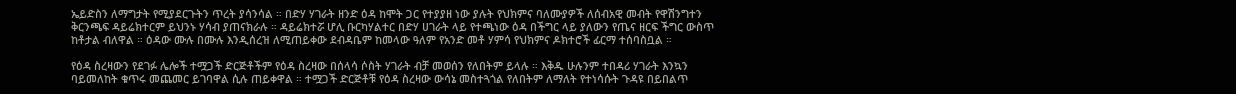ኤይድስን ለማግታት የሚያደርጉትን ጥረት ያሳንሳል ። በድሃ ሃገራት ዘንድ ዕዳ ከሞት ጋር የተያያዘ ነው ያሉት የህክምና ባለሙያዎች ለሰብአዊ መብት የዋሽንግተን ቅርንጫፍ ዳይሬክተርም ይህንኑ ሃሳብ ያጠናክራሉ ። ዳይሬክተሯ ሆሊ ቡርካሃልተር በድሃ ሀገራት ላይ የተጫነው ዕዳ በችግር ላይ ያለውን የጤና ዘርፍ ችግር ውስጥ ከቶታል ብለዋል ። ዕዳው ሙሉ በሙሉ እንዲሰረዝ ለሚጠይቀው ደብዳቤም ከመላው ዓለም የአንድ መቶ ሃምሳ የህክምና ዶክተሮች ፊርማ ተሰባስቧል ።

የዕዳ ስረዛውን የደገፉ ሌሎች ተሟጋች ድርጅቶችም የዕዳ ስረዛው በሰላሳ ሶስት ሃገራት ብቻ መወሰን የለበትም ይላሉ ። እቅዱ ሁሉንም ተበዳሪ ሃገራት እንኳን ባይመለከት ቁጥሩ መጨመር ይገባዋል ሲሉ ጠይቀዋል ። ተሟጋች ድርጅቶቹ የዕዳ ስረዛው ውሳኔ መስተጓጎል የለበትም ለማለት የተነሳሱት ጉዳዩ በይበልጥ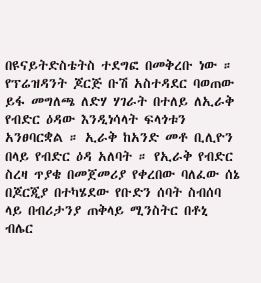በዩናይትድስቴትስ ተደግፎ በመቅረቡ ነው ። የፕሬዝዳንት ጆርጅ ቡሽ አስተዳደር ባወጠው ይፋ መግለጫ ለድሃ ሃገራት በተለይ ለኢራቅ የብድር ዕዳው እንዲነሳላት ፍላጎቱን አንፀባርቋል ። ኢራቅ ከአንድ መቶ ቢሊዮን በላይ የብድር ዕዳ አለባት ። የኢራቅ የብድር ስረዛ ጥያቄ በመጀመሪያ የቀረበው ባለፈው ሰኔ በጆርጂያ በተካሄደው የቡድን ሰባት ስብሰባ ላይ በብሪታንያ ጠቅላይ ሚንስትር በቶኒ ብሌር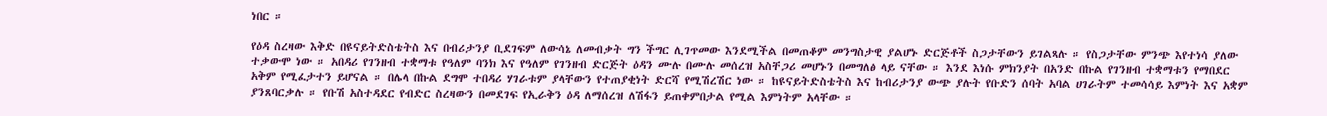ነበር ።

የዕዳ ስረዛው እቅድ በዩናይትድስቴትስ እና በብሪታንያ ቢደገፍም ለውሳኔ ለመብቃት ግን ችግር ሊገጥመው እንደሚችል በመጠቆም መንግስታዊ ያልሆኑ ድርጅቶች ስጋታቸውን ይገልጻሉ ። የስጋታቸው ምንጭ እየተነሳ ያለው ተቃውሞ ነው ። አበዳሪ የገንዘብ ተቋማቱ የዓለም ባንክ እና የዓለም የገንዘብ ድርጅት ዕዳን ሙሉ በሙሉ መሰረዝ አስቸጋሪ መሆኑን በመግለፅ ላይ ናቸው ። እንደ እነሱ ምክንያት በአንድ በኩል የገንዘብ ተቋማቱን የማበደር አቅም የሚፈታተን ይሆናል ። በሌላ በኩል ደግሞ ተበዳሪ ሃገራቱም ያላቸውን የተጠያቂነት ድርሻ የሚሽረሽር ነው ። ከዩናይትድስቴትስ እና ከብሪታንያ ውጭ ያሉት የቡድን ሰባት አባል ሀገራትም ተመሳሳይ እምነት እና አቋም ያንጸባርቃሉ ። የቡሽ አስተዳደር የብድር ስረዛውን በመደገፍ የኢራቅን ዕዳ ለማሰረዝ ለሽፋን ይጠቀምበታል የሚል እምነትም አላቸው ።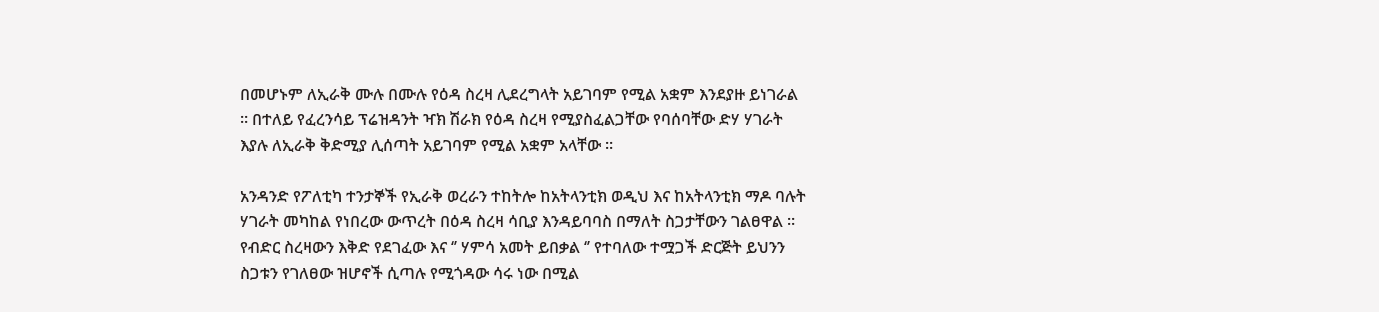በመሆኑም ለኢራቅ ሙሉ በሙሉ የዕዳ ስረዛ ሊደረግላት አይገባም የሚል አቋም እንደያዙ ይነገራል ። በተለይ የፈረንሳይ ፕሬዝዳንት ዣክ ሽራክ የዕዳ ስረዛ የሚያስፈልጋቸው የባሰባቸው ድሃ ሃገራት እያሉ ለኢራቅ ቅድሚያ ሊሰጣት አይገባም የሚል አቋም አላቸው ።

አንዳንድ የፖለቲካ ተንታኞች የኢራቅ ወረራን ተከትሎ ከአትላንቲክ ወዲህ እና ከአትላንቲክ ማዶ ባሉት ሃገራት መካከል የነበረው ውጥረት በዕዳ ስረዛ ሳቢያ እንዳይባባስ በማለት ስጋታቸውን ገልፀዋል ። የብድር ስረዛውን እቅድ የደገፈው እና ‘’ ሃምሳ አመት ይበቃል ‘’ የተባለው ተሟጋች ድርጅት ይህንን ስጋቱን የገለፀው ዝሆኖች ሲጣሉ የሚጎዳው ሳሩ ነው በሚል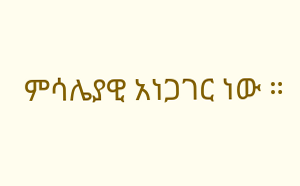ምሳሌያዊ አነጋገር ነው ።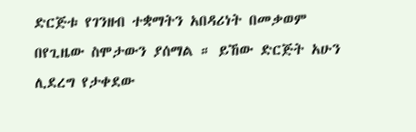ድርጅቱ የገንዘብ ተቋማትን አበዳሪነት በመቃወም በየጊዜው ስሞታውን ያሰማል ። ይኸው ድርጅት አሁን ሊደረግ የታቀደው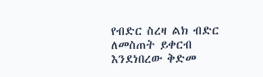የብድር ስረዛ ልክ ብድር ለመስጠት ይቀርብ እንደነበረው ቅድመ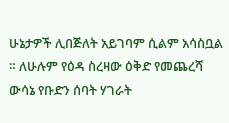ሁኔታዎች ሊበጅለት አይገባም ሲልም አሳስቧል ። ለሁሉም የዕዳ ስረዛው ዕቅድ የመጨረሻ ውሳኔ የቡድን ሰባት ሃገራት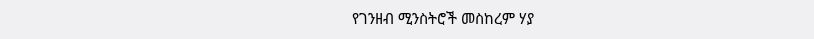የገንዘብ ሚንስትሮች መስከረም ሃያ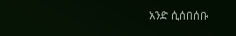አንድ ሲሰበሰቡ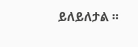ይለይለታል ።